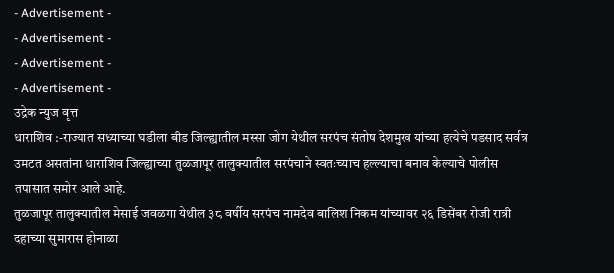- Advertisement -
- Advertisement -
- Advertisement -
- Advertisement -
उद्रेक न्युज वृत्त
धाराशिव :-राज्यात सध्याच्या घडीला बीड जिल्ह्यातील मस्सा जोग येथील सरपंच संतोष देशमुख यांच्या हत्येचे पडसाद सर्वत्र उमटत असतांना धाराशिव जिल्ह्याच्या तुळजापूर तालुक्यातील सरपंचाने स्वतःच्याच हल्ल्याचा बनाव केल्याचे पोलीस तपासात समोर आले आहे.
तुळजापूर तालुक्यातील मेसाई जवळगा येथील ३८ वर्षीय सरपंच नामदेव बालिश निकम यांच्यावर २६ डिसेंबर रोजी रात्री दहाच्या सुमारास होनाळा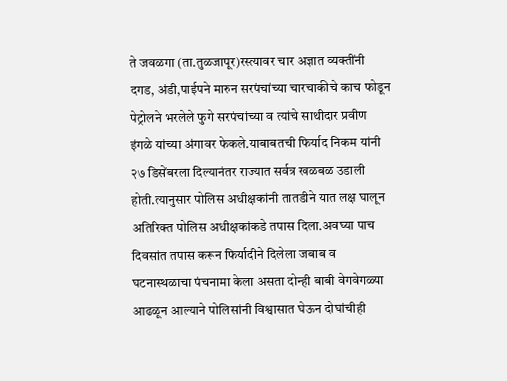ते जवळगा (ता.तुळजापूर)रस्त्यावर चार अज्ञात व्यक्तींनी दगड, अंडी,पाईपने मारुन सरपंचांच्या चारचाकीचे काच फोडून पेट्रोलने भरलेले फुगे सरपंचांच्या व त्यांचे साथीदार प्रवीण इंगळे यांच्या अंगावर फेकले.याबाबतची फिर्याद निकम यांनी २७ डिसेंबरला दिल्यानंतर राज्यात सर्वत्र खळबळ उडाली होती.त्यानुसार पोलिस अधीक्षकांनी तातडीने यात लक्ष घालून अतिरिक्त पोलिस अधीक्षकांकडे तपास दिला.अवघ्या पाच दिवसांत तपास करून फिर्यादीने दिलेला जबाब व घटनास्थळाचा पंचनामा केला असता दोन्ही बाबी वेगवेगळ्या आढळून आल्याने पोलिसांनी विश्वासात घेऊन दोघांचीही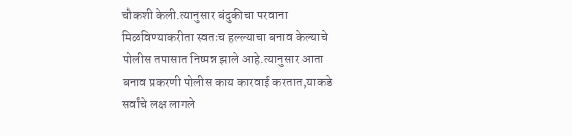चौकशी केली.त्यानुसार बंदुकीचा परवाना मिळविण्याकरीता स्वतःच हल्ल्याचा बनाव केल्याचे पोलीस तपासात निष्पन्न झाले आहे.त्यानुसार आता बनाव प्रकरणी पोलीस काय कारवाई करतात,याकडे सर्वांचे लक्ष लागले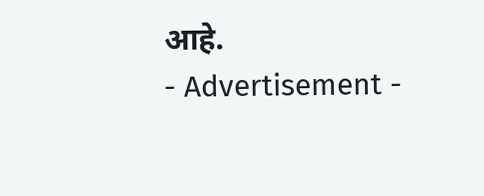आहे.
- Advertisement -